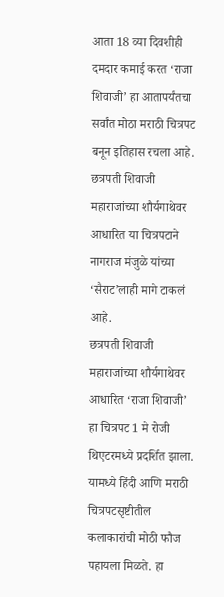आता 18 व्या दिवशीही दमदार कमाई करत ‘राजा शिवाजी’ हा आतापर्यंतचा सर्वांत मोठा मराठी चित्रपट बनून इतिहास रचला आहे. छत्रपती शिवाजी महाराजांच्या शौर्यगाथेवर आधारित या चित्रपटाने नागराज मंजुळे यांच्या ‘सैराट’लाही मागे टाकलं आहे.
छत्रपती शिवाजी महाराजांच्या शौर्यगाथेवर आधारित ‘राजा शिवाजी’ हा चित्रपट 1 मे रोजी थिएटरमध्ये प्रदर्शित झाला. यामध्ये हिंदी आणि मराठी चित्रपटसृष्टीतील कलाकारांची मोठी फौज पहायला मिळते. हा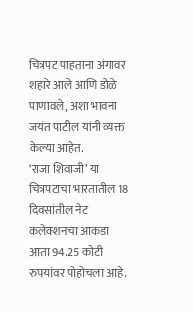चित्रपट पाहताना अंगावर शहारे आले आणि डोळे पाणावले, अशा भावना जयंत पाटील यांनी व्यक्त केल्या आहेत.
‘राजा शिवाजी’ या चित्रपटाचा भारतातील 18 दिवसांतील नेट कलेक्शनचा आकडा आता 94.25 कोटी रुपयांवर पोहोचला आहे.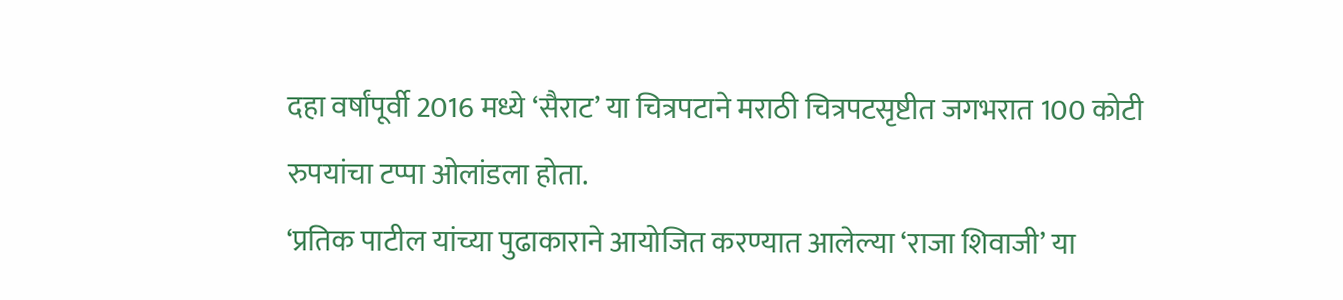दहा वर्षांपूर्वी 2016 मध्ये ‘सैराट’ या चित्रपटाने मराठी चित्रपटसृष्टीत जगभरात 100 कोटी रुपयांचा टप्पा ओलांडला होता.
‘प्रतिक पाटील यांच्या पुढाकाराने आयोजित करण्यात आलेल्या ‘राजा शिवाजी’ या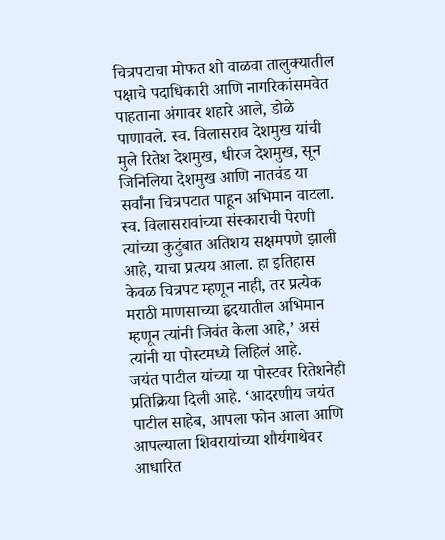चित्रपटाचा मोफत शो वाळवा तालुक्यातील पक्षाचे पदाधिकारी आणि नागरिकांसमवेत पाहताना अंगावर शहारे आले, डोळे पाणावले. स्व. विलासराव देशमुख यांची मुले रितेश देशमुख, धीरज देशमुख, सून जिनिलिया देशमुख आणि नातवंड या सर्वांना चित्रपटात पाहून अभिमान वाटला. स्व. विलासरावांच्या संस्काराची पेरणी त्यांच्या कुटुंबात अतिशय सक्षमपणे झाली आहे, याचा प्रत्यय आला. हा इतिहास केवळ चित्रपट म्हणून नाही, तर प्रत्येक मराठी माणसाच्या हृदयातील अभिमान म्हणून त्यांनी जिवंत केला आहे,’ असं त्यांनी या पोस्टमध्ये लिहिलं आहे.
जयंत पाटील यांच्या या पोस्टवर रितेशनेही प्रतिक्रिया दिली आहे. ‘आदरणीय जयंत पाटील साहेब, आपला फोन आला आणि आपल्याला शिवरायांच्या शौर्यगाथेवर आधारित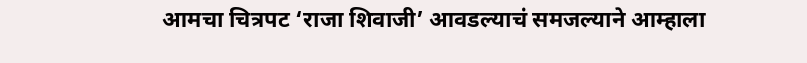आमचा चित्रपट ‘राजा शिवाजी’ आवडल्याचं समजल्याने आम्हाला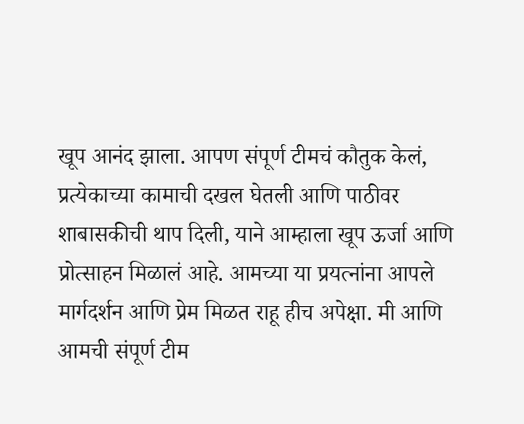खूप आनंद झाला. आपण संपूर्ण टीमचं कौतुक केलं, प्रत्येकाच्या कामाची दखल घेतली आणि पाठीवर शाबासकीची थाप दिली, याने आम्हाला खूप ऊर्जा आणि प्रोत्साहन मिळालं आहे. आमच्या या प्रयत्नांना आपले मार्गदर्शन आणि प्रेम मिळत राहू हीच अपेक्षा. मी आणि आमची संपूर्ण टीम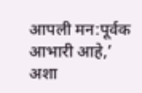आपली मन:पूर्वक आभारी आहे,’ अशा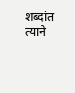शब्दांत त्याने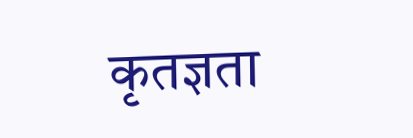कृतज्ञता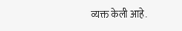व्यक्त केली आहे.